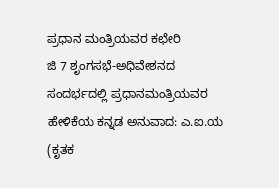ಪ್ರಧಾನ ಮಂತ್ರಿಯವರ ಕಛೇರಿ
ಜಿ 7 ಶೃಂಗಸಭೆ-ಅಧಿವೇಶನದ ಸಂದರ್ಭದಲ್ಲಿ ಪ್ರಧಾನಮಂತ್ರಿಯವರ ಹೇಳಿಕೆಯ ಕನ್ನಡ ಅನುವಾದ: ಎ.ಐ.ಯ (ಕೃತಕ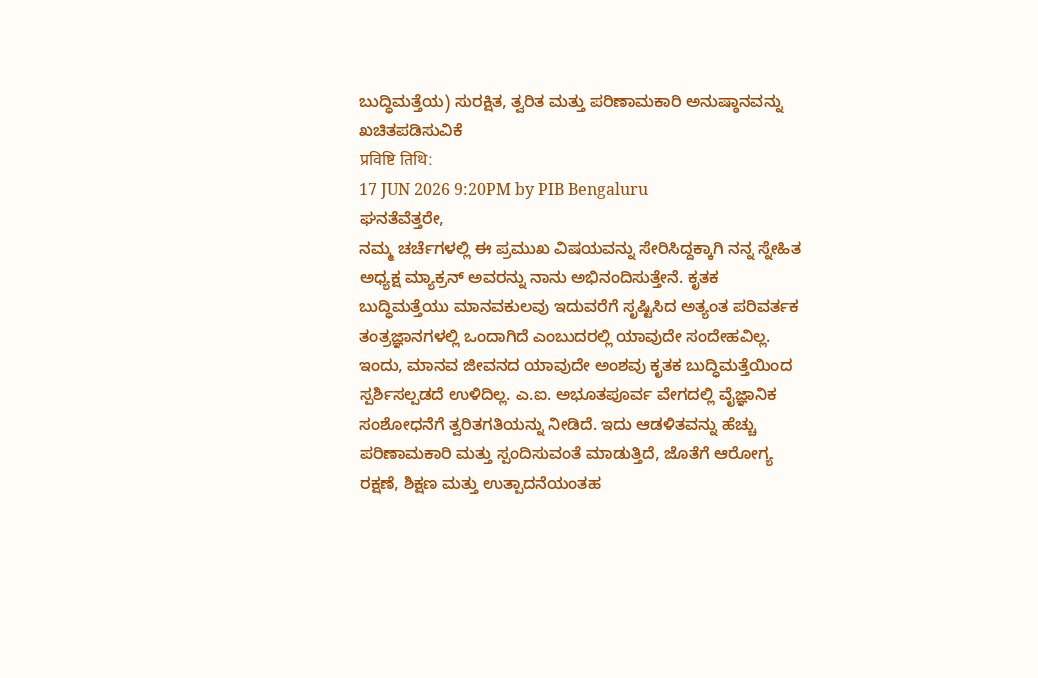ಬುದ್ಧಿಮತ್ತೆಯ) ಸುರಕ್ಷಿತ, ತ್ವರಿತ ಮತ್ತು ಪರಿಣಾಮಕಾರಿ ಅನುಷ್ಠಾನವನ್ನು ಖಚಿತಪಡಿಸುವಿಕೆ
प्रविष्टि तिथि:
17 JUN 2026 9:20PM by PIB Bengaluru
ಘನತೆವೆತ್ತರೇ,
ನಮ್ಮ ಚರ್ಚೆಗಳಲ್ಲಿ ಈ ಪ್ರಮುಖ ವಿಷಯವನ್ನು ಸೇರಿಸಿದ್ದಕ್ಕಾಗಿ ನನ್ನ ಸ್ನೇಹಿತ ಅಧ್ಯಕ್ಷ ಮ್ಯಾಕ್ರನ್ ಅವರನ್ನು ನಾನು ಅಭಿನಂದಿಸುತ್ತೇನೆ. ಕೃತಕ ಬುದ್ಧಿಮತ್ತೆಯು ಮಾನವಕುಲವು ಇದುವರೆಗೆ ಸೃಷ್ಟಿಸಿದ ಅತ್ಯಂತ ಪರಿವರ್ತಕ ತಂತ್ರಜ್ಞಾನಗಳಲ್ಲಿ ಒಂದಾಗಿದೆ ಎಂಬುದರಲ್ಲಿ ಯಾವುದೇ ಸಂದೇಹವಿಲ್ಲ.
ಇಂದು, ಮಾನವ ಜೀವನದ ಯಾವುದೇ ಅಂಶವು ಕೃತಕ ಬುದ್ಧಿಮತ್ತೆಯಿಂದ ಸ್ಪರ್ಶಿಸಲ್ಪಡದೆ ಉಳಿದಿಲ್ಲ. ಎ.ಐ. ಅಭೂತಪೂರ್ವ ವೇಗದಲ್ಲಿ ವೈಜ್ಞಾನಿಕ ಸಂಶೋಧನೆಗೆ ತ್ವರಿತಗತಿಯನ್ನು ನೀಡಿದೆ. ಇದು ಆಡಳಿತವನ್ನು ಹೆಚ್ಚು ಪರಿಣಾಮಕಾರಿ ಮತ್ತು ಸ್ಪಂದಿಸುವಂತೆ ಮಾಡುತ್ತಿದೆ, ಜೊತೆಗೆ ಆರೋಗ್ಯ ರಕ್ಷಣೆ, ಶಿಕ್ಷಣ ಮತ್ತು ಉತ್ಪಾದನೆಯಂತಹ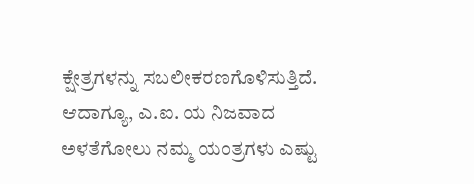ಕ್ಷೇತ್ರಗಳನ್ನು ಸಬಲೀಕರಣಗೊಳಿಸುತ್ತಿದೆ.
ಆದಾಗ್ಯೂ, ಎ.ಐ. ಯ ನಿಜವಾದ ಅಳತೆಗೋಲು ನಮ್ಮ ಯಂತ್ರಗಳು ಎಷ್ಟು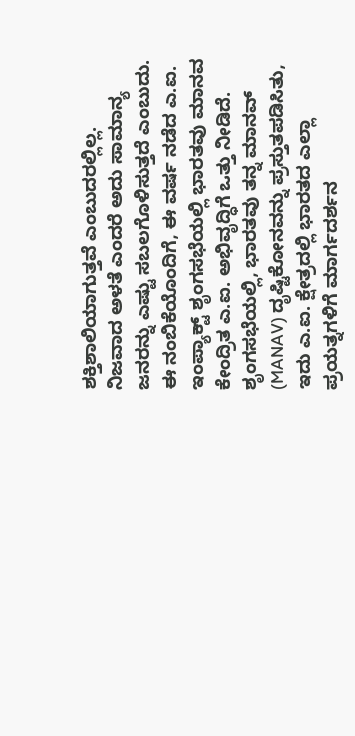ಶಕ್ತಿಶಾಲಿಯಾಗುತ್ತವೆ ಎಂಬುದರಲ್ಲಿಲ್ಲ. ನಿಜವಾದ ಅಳತೆ ಎಂದರೆ ಅದು ಸಾಮಾನ್ಯ ಜನರನ್ನು ಎಷ್ಟು ಸಬಲಗೊಳಿಸುತ್ತದೆ ಎಂಬುದು. ಈ ನಂಬಿಕೆಯೊಂದಿಗೆ, ಈ ವರ್ಷ ನಡೆದ ಎ.ಐ. ಇಂಪ್ಯಾಕ್ಟ್ ಶೃಂಗಸಭೆಯಲ್ಲಿ ಭಾರತವು ಮಾನವ ಕೇಂದ್ರಿತ ಎ.ಐ. ಅಭಿವೃದ್ಧಿಗೆ ಒತ್ತು ನೀಡಿದೆ. ಶೃಂಗಸಭೆಯಲ್ಲಿ, ಭಾರತವು ತನ್ನ ಮಾನವ್ (MANAV) ದೃಷ್ಟಿಕೋನವನ್ನು ಪ್ರಸ್ತುತಪಡಿಸಿತು, ಇದು ಎ.ಐ. ಕ್ಷೇತ್ರದಲ್ಲಿ ಭಾರತದ ಎಲ್ಲಾ ಪ್ರಯತ್ನಗಳಿಗೆ ಮಾರ್ಗದರ್ಶನ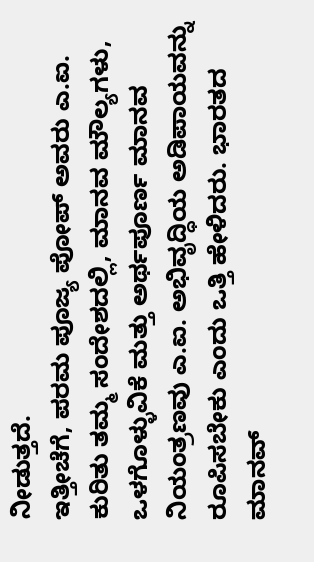ನೀಡುತ್ತದೆ.
ಇತ್ತೀಚೆಗೆ, ಪರಮ ಪೂಜ್ಯ ಪೋಪ್ ಅವರು ಎ.ಐ. ಕುರಿತು ತಮ್ಮ ಸಂದೇಶದಲ್ಲಿ, ಮಾನವ ಮೌಲ್ಯಗಳು, ಒಳಗೊಳ್ಳುವಿಕೆ ಮತ್ತು ಅರ್ಥಪೂರ್ಣ ಮಾನವ ನಿಯಂತ್ರಣವು ಎ.ಐ. ಅಭಿವೃದ್ಧಿಯ ಅಡಿಪಾಯವನ್ನು ರೂಪಿಸಬೇಕು ಎಂದು ಒತ್ತಿ ಹೇಳಿದರು. ಭಾರತದ ಮಾನವ್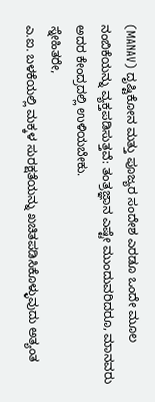(MANAV) ದೃಷ್ಟಿಕೋನ ಮತ್ತು ಪೂಜ್ಯರ ಸಂದೇಶ ಎರಡೂ ಒಂದೇ ಮೂಲ ನಂಬಿಕೆಯನ್ನು ವ್ಯಕ್ತಪಡಿಸುತ್ತವೆ: ತಂತ್ರಜ್ಞಾನ ಎಷ್ಟೇ ಮುಂದುವರಿದರೂ, ಮಾನವರು ಅದರ ಕೇಂದ್ರದಲ್ಲಿ ಉಳಿಯಬೇಕು.
ಸ್ನೇಹಿತರೇ,
ಎ.ಐ. ಬಳಕೆಯಲ್ಲಿ ಮಕ್ಕಳ ಸುರಕ್ಷತೆಯನ್ನು ಖಚಿತಪಡಿಸಿಕೊಳ್ಳುವುದು ಅತ್ಯಂತ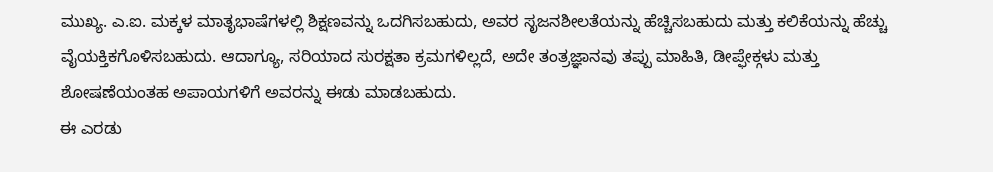ಮುಖ್ಯ. ಎ.ಐ. ಮಕ್ಕಳ ಮಾತೃಭಾಷೆಗಳಲ್ಲಿ ಶಿಕ್ಷಣವನ್ನು ಒದಗಿಸಬಹುದು, ಅವರ ಸೃಜನಶೀಲತೆಯನ್ನು ಹೆಚ್ಚಿಸಬಹುದು ಮತ್ತು ಕಲಿಕೆಯನ್ನು ಹೆಚ್ಚು ವೈಯಕ್ತಿಕಗೊಳಿಸಬಹುದು. ಆದಾಗ್ಯೂ, ಸರಿಯಾದ ಸುರಕ್ಷತಾ ಕ್ರಮಗಳಿಲ್ಲದೆ, ಅದೇ ತಂತ್ರಜ್ಞಾನವು ತಪ್ಪು ಮಾಹಿತಿ, ಡೀಪ್ಫೇಕ್ಗಳು ಮತ್ತು ಶೋಷಣೆಯಂತಹ ಅಪಾಯಗಳಿಗೆ ಅವರನ್ನು ಈಡು ಮಾಡಬಹುದು.
ಈ ಎರಡು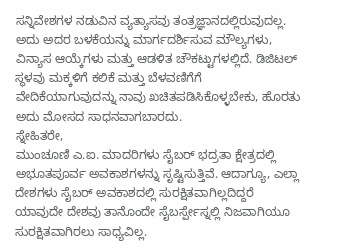ಸನ್ನಿವೇಶಗಳ ನಡುವಿನ ವ್ಯತ್ಯಾಸವು ತಂತ್ರಜ್ಞಾನದಲ್ಲಿರುವುದಲ್ಲ. ಅದು ಅದರ ಬಳಕೆಯನ್ನು ಮಾರ್ಗದರ್ಶಿಸುವ ಮೌಲ್ಯಗಳು, ವಿನ್ಯಾಸ ಆಯ್ಕೆಗಳು ಮತ್ತು ಆಡಳಿತ ಚೌಕಟ್ಟುಗಳಲ್ಲಿದೆ. ಡಿಜಿಟಲ್ ಸ್ಥಳವು ಮಕ್ಕಳಿಗೆ ಕಲಿಕೆ ಮತ್ತು ಬೆಳವಣಿಗೆಗೆ ವೇದಿಕೆಯಾಗುವುದನ್ನು ನಾವು ಖಚಿತಪಡಿಸಿಕೊಳ್ಳಬೇಕು, ಹೊರತು ಅದು ಮೋಸದ ಸಾಧನವಾಗಬಾರದು.
ಸ್ನೇಹಿತರೇ,
ಮುಂಚೂಣಿ ಎ.ಐ. ಮಾದರಿಗಳು ಸೈಬರ್ ಭದ್ರತಾ ಕ್ಷೇತ್ರದಲ್ಲಿ ಅಭೂತಪೂರ್ವ ಅವಕಾಶಗಳನ್ನು ಸೃಷ್ಟಿಸುತ್ತಿವೆ. ಆದಾಗ್ಯೂ, ಎಲ್ಲಾ ದೇಶಗಳು ಸೈಬರ್ ಅವಕಾಶದಲ್ಲಿ ಸುರಕ್ಷಿತವಾಗಿಲ್ಲದಿದ್ದರೆ ಯಾವುದೇ ದೇಶವು ತಾನೊಂದೇ ಸೈಬರ್ಸ್ಪೇಸ್ನಲ್ಲಿ ನಿಜವಾಗಿಯೂ ಸುರಕ್ಷಿತವಾಗಿರಲು ಸಾಧ್ಯವಿಲ್ಲ.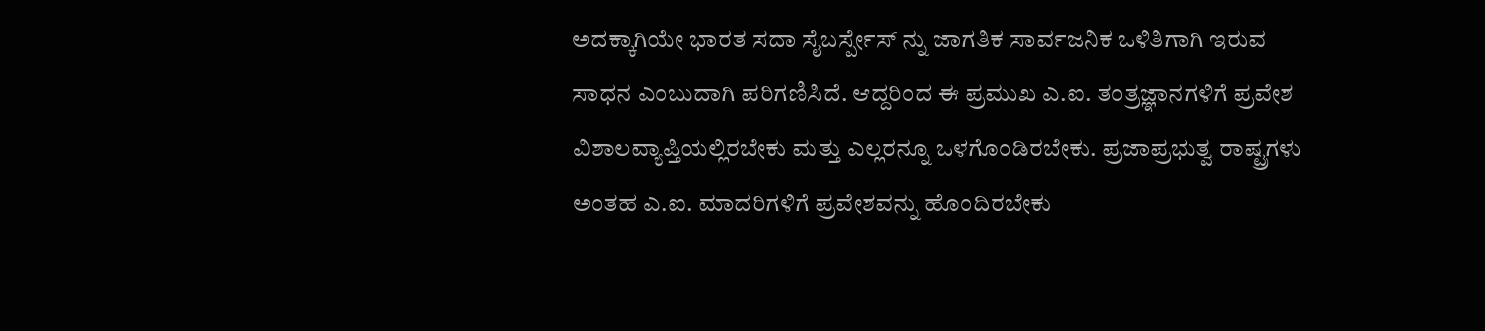ಅದಕ್ಕಾಗಿಯೇ ಭಾರತ ಸದಾ ಸೈಬರ್ಸ್ಪೇಸ್ ನ್ನು ಜಾಗತಿಕ ಸಾರ್ವಜನಿಕ ಒಳಿತಿಗಾಗಿ ಇರುವ ಸಾಧನ ಎಂಬುದಾಗಿ ಪರಿಗಣಿಸಿದೆ. ಆದ್ದರಿಂದ ಈ ಪ್ರಮುಖ ಎ.ಐ. ತಂತ್ರಜ್ಞಾನಗಳಿಗೆ ಪ್ರವೇಶ ವಿಶಾಲವ್ಯಾಪ್ತಿಯಲ್ಲಿರಬೇಕು ಮತ್ತು ಎಲ್ಲರನ್ನೂ ಒಳಗೊಂಡಿರಬೇಕು. ಪ್ರಜಾಪ್ರಭುತ್ವ ರಾಷ್ಟ್ರಗಳು ಅಂತಹ ಎ.ಐ. ಮಾದರಿಗಳಿಗೆ ಪ್ರವೇಶವನ್ನು ಹೊಂದಿರಬೇಕು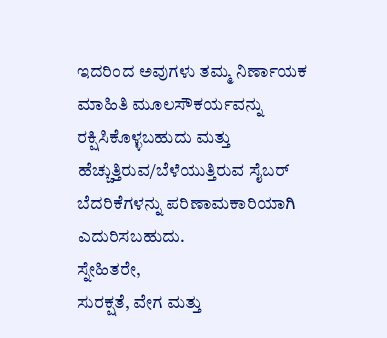ಇದರಿಂದ ಅವುಗಳು ತಮ್ಮ ನಿರ್ಣಾಯಕ ಮಾಹಿತಿ ಮೂಲಸೌಕರ್ಯವನ್ನು ರಕ್ಷಿಸಿಕೊಳ್ಳಬಹುದು ಮತ್ತು ಹೆಚ್ಚುತ್ತಿರುವ/ಬೆಳೆಯುತ್ತಿರುವ ಸೈಬರ್ ಬೆದರಿಕೆಗಳನ್ನು ಪರಿಣಾಮಕಾರಿಯಾಗಿ ಎದುರಿಸಬಹುದು.
ಸ್ನೇಹಿತರೇ,
ಸುರಕ್ಷತೆ, ವೇಗ ಮತ್ತು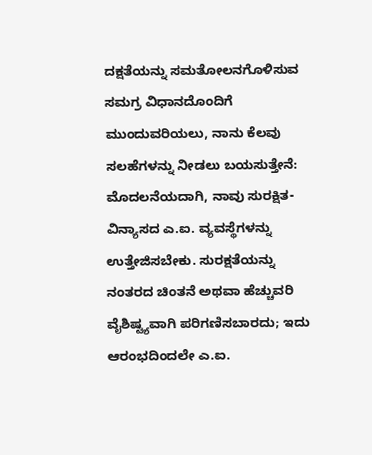ದಕ್ಷತೆಯನ್ನು ಸಮತೋಲನಗೊಳಿಸುವ ಸಮಗ್ರ ವಿಧಾನದೊಂದಿಗೆ ಮುಂದುವರಿಯಲು, ನಾನು ಕೆಲವು ಸಲಹೆಗಳನ್ನು ನೀಡಲು ಬಯಸುತ್ತೇನೆ:
ಮೊದಲನೆಯದಾಗಿ, ನಾವು ಸುರಕ್ಷಿತ-ವಿನ್ಯಾಸದ ಎ.ಐ. ವ್ಯವಸ್ಥೆಗಳನ್ನು ಉತ್ತೇಜಿಸಬೇಕು. ಸುರಕ್ಷತೆಯನ್ನು ನಂತರದ ಚಿಂತನೆ ಅಥವಾ ಹೆಚ್ಚುವರಿ ವೈಶಿಷ್ಟ್ಯವಾಗಿ ಪರಿಗಣಿಸಬಾರದು; ಇದು ಆರಂಭದಿಂದಲೇ ಎ.ಐ.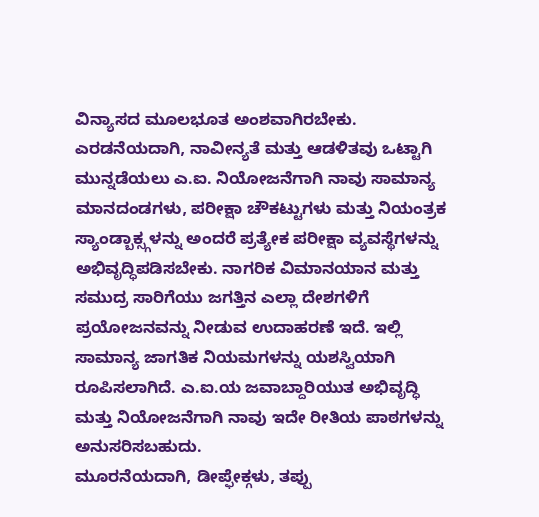ವಿನ್ಯಾಸದ ಮೂಲಭೂತ ಅಂಶವಾಗಿರಬೇಕು.
ಎರಡನೆಯದಾಗಿ, ನಾವೀನ್ಯತೆ ಮತ್ತು ಆಡಳಿತವು ಒಟ್ಟಾಗಿ ಮುನ್ನಡೆಯಲು ಎ.ಐ. ನಿಯೋಜನೆಗಾಗಿ ನಾವು ಸಾಮಾನ್ಯ ಮಾನದಂಡಗಳು, ಪರೀಕ್ಷಾ ಚೌಕಟ್ಟುಗಳು ಮತ್ತು ನಿಯಂತ್ರಕ ಸ್ಯಾಂಡ್ಬಾಕ್ಸ್ಗಳನ್ನು ಅಂದರೆ ಪ್ರತ್ಯೇಕ ಪರೀಕ್ಷಾ ವ್ಯವಸ್ಥೆಗಳನ್ನು ಅಭಿವೃದ್ಧಿಪಡಿಸಬೇಕು. ನಾಗರಿಕ ವಿಮಾನಯಾನ ಮತ್ತು ಸಮುದ್ರ ಸಾರಿಗೆಯು ಜಗತ್ತಿನ ಎಲ್ಲಾ ದೇಶಗಳಿಗೆ ಪ್ರಯೋಜನವನ್ನು ನೀಡುವ ಉದಾಹರಣೆ ಇದೆ. ಇಲ್ಲಿ ಸಾಮಾನ್ಯ ಜಾಗತಿಕ ನಿಯಮಗಳನ್ನು ಯಶಸ್ವಿಯಾಗಿ ರೂಪಿಸಲಾಗಿದೆ. ಎ.ಐ.ಯ ಜವಾಬ್ದಾರಿಯುತ ಅಭಿವೃದ್ಧಿ ಮತ್ತು ನಿಯೋಜನೆಗಾಗಿ ನಾವು ಇದೇ ರೀತಿಯ ಪಾಠಗಳನ್ನು ಅನುಸರಿಸಬಹುದು.
ಮೂರನೆಯದಾಗಿ, ಡೀಪ್ಫೇಕ್ಗಳು, ತಪ್ಪು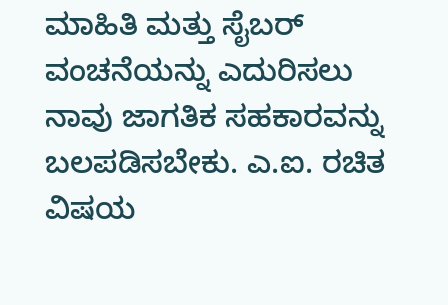ಮಾಹಿತಿ ಮತ್ತು ಸೈಬರ್ ವಂಚನೆಯನ್ನು ಎದುರಿಸಲು ನಾವು ಜಾಗತಿಕ ಸಹಕಾರವನ್ನು ಬಲಪಡಿಸಬೇಕು. ಎ.ಐ. ರಚಿತ ವಿಷಯ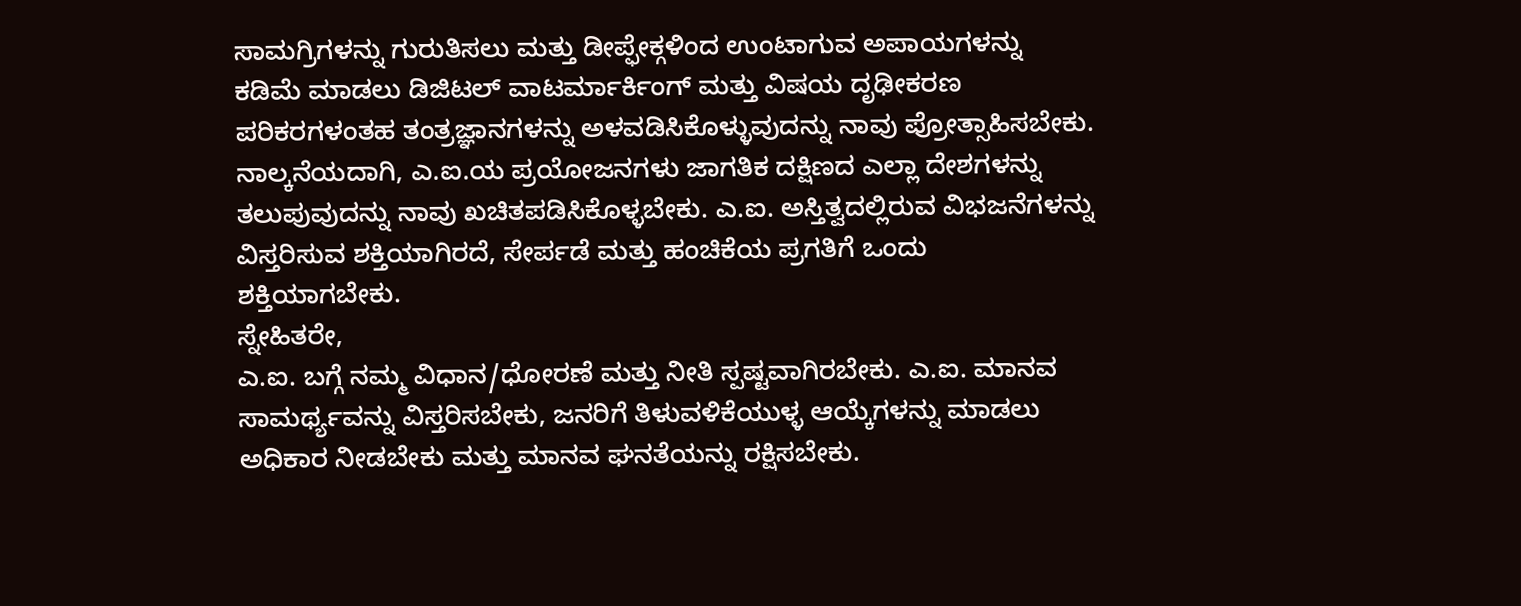ಸಾಮಗ್ರಿಗಳನ್ನು ಗುರುತಿಸಲು ಮತ್ತು ಡೀಪ್ಫೇಕ್ಗಳಿಂದ ಉಂಟಾಗುವ ಅಪಾಯಗಳನ್ನು ಕಡಿಮೆ ಮಾಡಲು ಡಿಜಿಟಲ್ ವಾಟರ್ಮಾರ್ಕಿಂಗ್ ಮತ್ತು ವಿಷಯ ದೃಢೀಕರಣ ಪರಿಕರಗಳಂತಹ ತಂತ್ರಜ್ಞಾನಗಳನ್ನು ಅಳವಡಿಸಿಕೊಳ್ಳುವುದನ್ನು ನಾವು ಪ್ರೋತ್ಸಾಹಿಸಬೇಕು.
ನಾಲ್ಕನೆಯದಾಗಿ, ಎ.ಐ.ಯ ಪ್ರಯೋಜನಗಳು ಜಾಗತಿಕ ದಕ್ಷಿಣದ ಎಲ್ಲಾ ದೇಶಗಳನ್ನು ತಲುಪುವುದನ್ನು ನಾವು ಖಚಿತಪಡಿಸಿಕೊಳ್ಳಬೇಕು. ಎ.ಐ. ಅಸ್ತಿತ್ವದಲ್ಲಿರುವ ವಿಭಜನೆಗಳನ್ನು ವಿಸ್ತರಿಸುವ ಶಕ್ತಿಯಾಗಿರದೆ, ಸೇರ್ಪಡೆ ಮತ್ತು ಹಂಚಿಕೆಯ ಪ್ರಗತಿಗೆ ಒಂದು ಶಕ್ತಿಯಾಗಬೇಕು.
ಸ್ನೇಹಿತರೇ,
ಎ.ಐ. ಬಗ್ಗೆ ನಮ್ಮ ವಿಧಾನ/ಧೋರಣೆ ಮತ್ತು ನೀತಿ ಸ್ಪಷ್ಟವಾಗಿರಬೇಕು. ಎ.ಐ. ಮಾನವ ಸಾಮರ್ಥ್ಯವನ್ನು ವಿಸ್ತರಿಸಬೇಕು, ಜನರಿಗೆ ತಿಳುವಳಿಕೆಯುಳ್ಳ ಆಯ್ಕೆಗಳನ್ನು ಮಾಡಲು ಅಧಿಕಾರ ನೀಡಬೇಕು ಮತ್ತು ಮಾನವ ಘನತೆಯನ್ನು ರಕ್ಷಿಸಬೇಕು.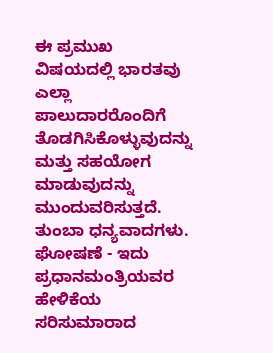ಈ ಪ್ರಮುಖ ವಿಷಯದಲ್ಲಿ ಭಾರತವು ಎಲ್ಲಾ ಪಾಲುದಾರರೊಂದಿಗೆ ತೊಡಗಿಸಿಕೊಳ್ಳುವುದನ್ನು ಮತ್ತು ಸಹಯೋಗ ಮಾಡುವುದನ್ನು ಮುಂದುವರಿಸುತ್ತದೆ.
ತುಂಬಾ ಧನ್ಯವಾದಗಳು.
ಘೋಷಣೆ - ಇದು ಪ್ರಧಾನಮಂತ್ರಿಯವರ ಹೇಳಿಕೆಯ ಸರಿಸುಮಾರಾದ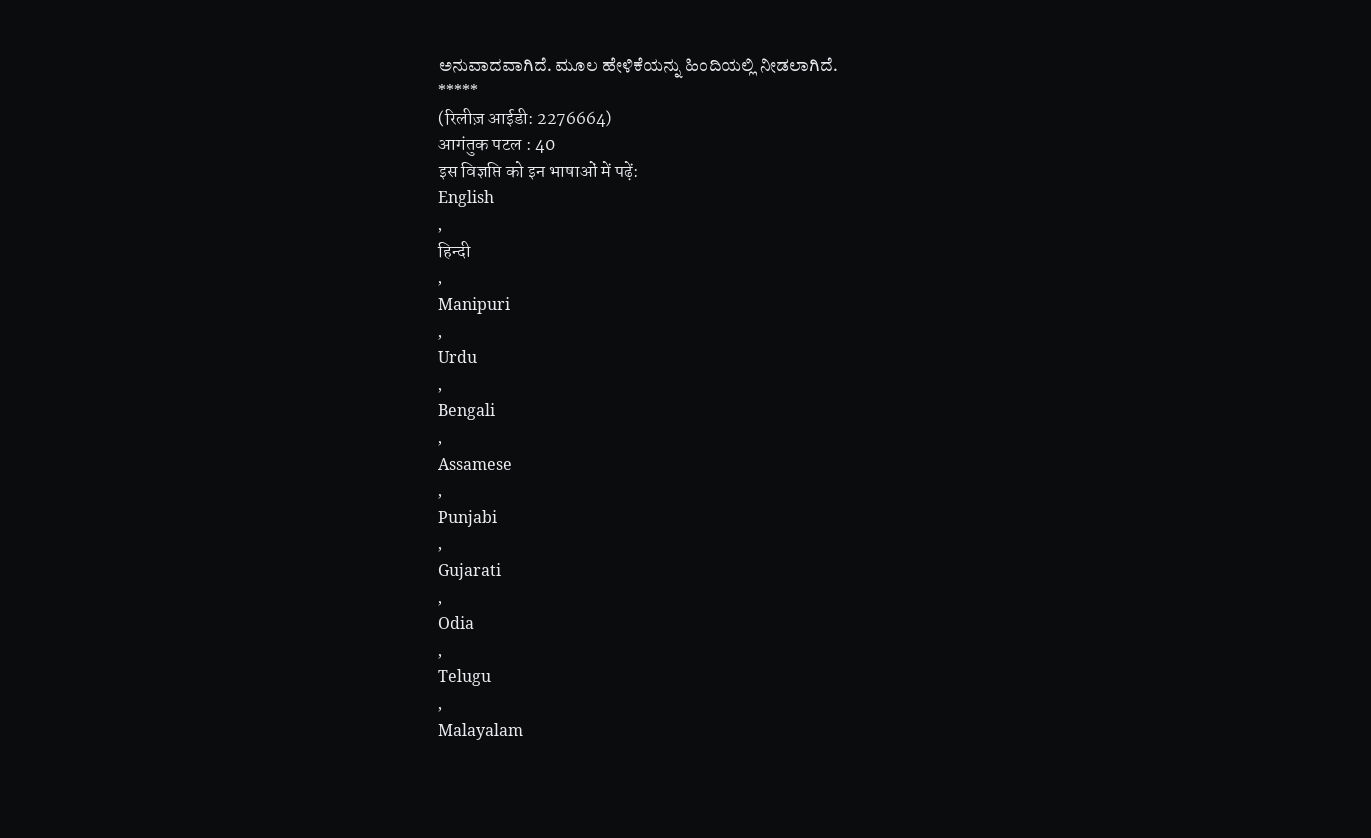ಅನುವಾದವಾಗಿದೆ. ಮೂಲ ಹೇಳಿಕೆಯನ್ನು ಹಿಂದಿಯಲ್ಲಿ ನೀಡಲಾಗಿದೆ.
*****
(रिलीज़ आईडी: 2276664)
आगंतुक पटल : 40
इस विज्ञप्ति को इन भाषाओं में पढ़ें:
English
,
हिन्दी
,
Manipuri
,
Urdu
,
Bengali
,
Assamese
,
Punjabi
,
Gujarati
,
Odia
,
Telugu
,
Malayalam